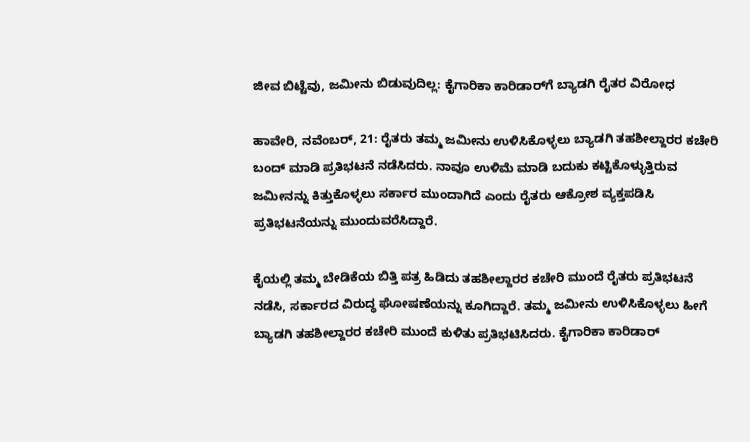ಜೀವ ಬಿಟ್ಟೆವು, ಜಮೀನು ಬಿಡುವುದಿಲ್ಲ: ಕೈಗಾರಿಕಾ ಕಾರಿಡಾರ್‌ಗೆ ಬ್ಯಾಡಗಿ ರೈತರ ವಿರೋಧ

ಹಾವೇರಿ, ನವೆಂಬರ್‌, 21: ರೈತರು ತಮ್ಮ ಜಮೀನು ಉಳಿಸಿಕೊಳ್ಳಲು ಬ್ಯಾಡಗಿ ತಹಶೀಲ್ದಾರರ ಕಚೇರಿ ಬಂದ್ ಮಾಡಿ ಪ್ರತಿಭಟನೆ ನಡೆಸಿದರು. ನಾವೂ ಉಳಿಮೆ ಮಾಡಿ ಬದುಕು ಕಟ್ಟಿಕೊಳ್ಳುತ್ತಿರುವ ಜಮೀನನ್ನು ಕಿತ್ತುಕೊಳ್ಳಲು ಸರ್ಕಾರ ಮುಂದಾಗಿದೆ ಎಂದು ರೈತರು ಆಕ್ರೋಶ ವ್ಯಕ್ತಪಡಿಸಿ ಪ್ರತಿಭಟನೆಯನ್ನು ಮುಂದುವರೆಸಿದ್ದಾರೆ.

ಕೈಯಲ್ಲಿ ತಮ್ಮ ಬೇಡಿಕೆಯ ಬಿತ್ತಿ ಪತ್ರ ಹಿಡಿದು ತಹಶೀಲ್ದಾರರ ಕಚೇರಿ ಮುಂದೆ ರೈತರು ಪ್ರತಿಭಟನೆ ನಡೆಸಿ, ಸರ್ಕಾರದ ವಿರುದ್ಧ ಘೋಷಣೆಯನ್ನು ಕೂಗಿದ್ದಾರೆ. ತಮ್ಮ ಜಮೀನು ಉಳಿಸಿಕೊಳ್ಳಲು ಹೀಗೆ ಬ್ಯಾಡಗಿ ತಹಶೀಲ್ದಾರರ ಕಚೇರಿ ಮುಂದೆ ಕುಳಿತು ಪ್ರತಿಭಟಿಸಿದರು. ಕೈಗಾರಿಕಾ ಕಾರಿಡಾರ್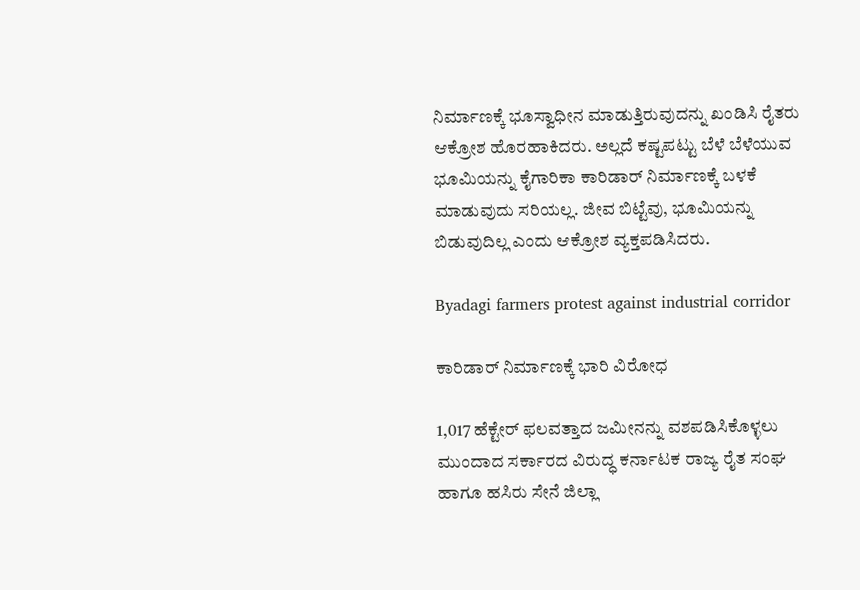ನಿರ್ಮಾಣಕ್ಕೆ ಭೂಸ್ವಾಧೀನ ಮಾಡುತ್ತಿರುವುದನ್ನು ಖಂಡಿಸಿ ರೈತರು ಆಕ್ರೋಶ ಹೊರಹಾಕಿದರು. ಅಲ್ಲದೆ ಕಷ್ಟಪಟ್ಟು ಬೆಳೆ ಬೆಳೆಯುವ ಭೂಮಿಯನ್ನು ಕೈಗಾರಿಕಾ ಕಾರಿಡಾರ್ ನಿರ್ಮಾಣಕ್ಕೆ ಬಳಕೆ ಮಾಡುವುದು ಸರಿಯಲ್ಲ. ಜೀವ ಬಿಟ್ಟೆವು, ಭೂಮಿಯನ್ನು ಬಿಡುವುದಿಲ್ಲ ಎಂದು ಆಕ್ರೋಶ ವ್ಯಕ್ತಪಡಿಸಿದರು.

Byadagi farmers protest against industrial corridor

ಕಾರಿಡಾರ್‌ ನಿರ್ಮಾಣಕ್ಕೆ ಭಾರಿ ವಿರೋಧ

1,017 ಹೆಕ್ಟೇರ್ ಫಲವತ್ತಾದ ಜಮೀನನ್ನು ವಶಪಡಿಸಿಕೊಳ್ಳಲು ಮುಂದಾದ ಸರ್ಕಾರದ ವಿರುದ್ಧ ಕರ್ನಾಟಕ ರಾಜ್ಯ ರೈತ ಸಂಘ ಹಾಗೂ ಹಸಿರು ಸೇನೆ ಜಿಲ್ಲಾ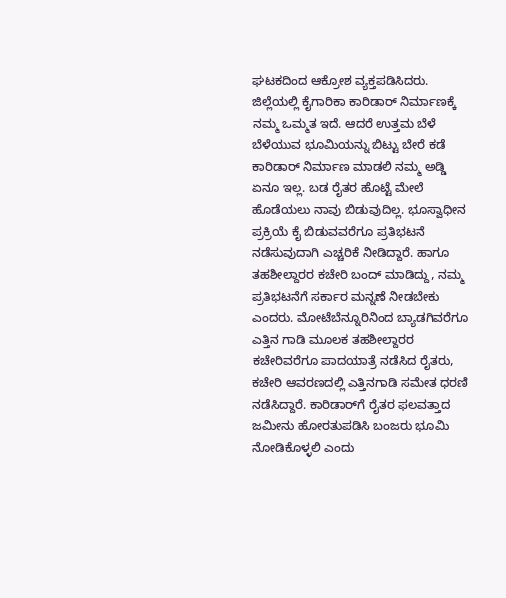ಘಟಕದಿಂದ ಆಕ್ರೋಶ ವ್ಯಕ್ತಪಡಿಸಿದರು. ಜಿಲ್ಲೆಯಲ್ಲಿ ಕೈಗಾರಿಕಾ ಕಾರಿಡಾರ್ ನಿರ್ಮಾಣಕ್ಕೆ ನಮ್ಮ ಒಮ್ಮತ ಇದೆ. ಆದರೆ ಉತ್ತಮ ಬೆಳೆ ಬೆಳೆಯುವ ಭೂಮಿಯನ್ನು ಬಿಟ್ಟು ಬೇರೆ ಕಡೆ ಕಾರಿಡಾರ್ ನಿರ್ಮಾಣ ಮಾಡಲಿ ನಮ್ಮ ಅಡ್ಡಿ ಏನೂ ಇಲ್ಲ. ಬಡ ರೈತರ ಹೊಟ್ಟೆ ಮೇಲೆ ಹೊಡೆಯಲು ನಾವು ಬಿಡುವುದಿಲ್ಲ. ಭೂಸ್ವಾಧೀನ ಪ್ರಕ್ರಿಯೆ ಕೈ ಬಿಡುವವರೆಗೂ ಪ್ರತಿಭಟನೆ ನಡೆಸುವುದಾಗಿ ಎಚ್ಚರಿಕೆ ನೀಡಿದ್ದಾರೆ. ಹಾಗೂ ತಹಶೀಲ್ದಾರರ ಕಚೇರಿ ಬಂದ್ ಮಾಡಿದ್ದು, ನಮ್ಮ ಪ್ರತಿಭಟನೆಗೆ ಸರ್ಕಾರ ಮನ್ನಣೆ ನೀಡಬೇಕು ಎಂದರು. ಮೋಟೆಬೆನ್ನೂರಿನಿಂದ ಬ್ಯಾಡಗಿವರೆಗೂ ಎತ್ತಿನ ಗಾಡಿ ಮೂಲಕ ತಹಶೀಲ್ದಾರರ ಕಚೇರಿವರೆಗೂ ಪಾದಯಾತ್ರೆ ನಡೆಸಿದ ರೈತರು, ಕಚೇರಿ ಆವರಣದಲ್ಲಿ ಎತ್ತಿನಗಾಡಿ ಸಮೇತ ಧರಣಿ ನಡೆಸಿದ್ದಾರೆ. ಕಾರಿಡಾರ್‌ಗೆ ರೈತರ ಫಲವತ್ತಾದ ಜಮೀನು ಹೋರತುಪಡಿಸಿ ಬಂಜರು ಭೂಮಿ ನೋಡಿಕೊಳ್ಳಲಿ ಎಂದು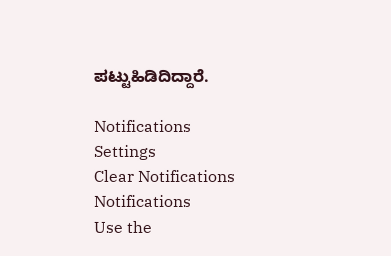ಪಟ್ಟುಹಿಡಿದಿದ್ದಾರೆ.

Notifications
Settings
Clear Notifications
Notifications
Use the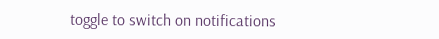toggle to switch on notifications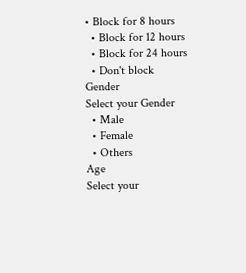• Block for 8 hours
  • Block for 12 hours
  • Block for 24 hours
  • Don't block
Gender
Select your Gender
  • Male
  • Female
  • Others
Age
Select your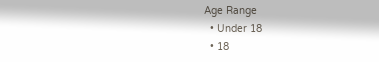Age Range
  • Under 18
  • 18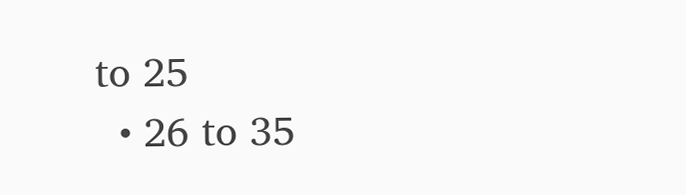to 25
  • 26 to 35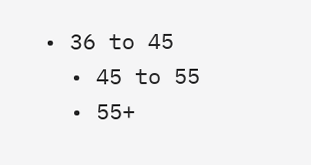• 36 to 45
  • 45 to 55
  • 55+